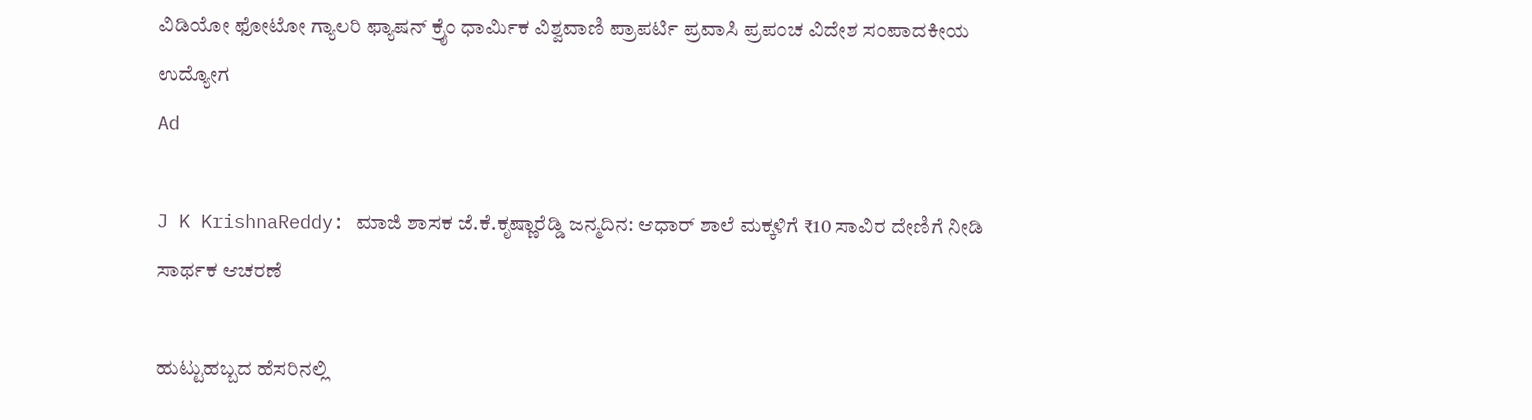ವಿಡಿಯೋ ಫೋಟೋ ಗ್ಯಾಲರಿ ಫ್ಯಾಷನ್ ಕ್ರೈಂ ಧಾರ್ಮಿಕ ವಿಶ್ವವಾಣಿ ಪ್ರಾಪರ್ಟಿ ಪ್ರವಾಸಿ ಪ್ರಪಂಚ ವಿದೇಶ ಸಂಪಾದಕೀಯ ಉದ್ಯೋಗ
Ad

J K KrishnaReddy: ಮಾಜಿ ಶಾಸಕ ಜೆ.ಕೆ.ಕೃಷ್ಣಾರೆಡ್ಡಿ ಜನ್ಮದಿನ: ಆಧಾರ್ ಶಾಲೆ ಮಕ್ಕಳಿಗೆ ₹10 ಸಾವಿರ ದೇಣಿಗೆ ನೀಡಿ ಸಾರ್ಥಕ ಆಚರಣೆ

ಹುಟ್ಟುಹಬ್ಬದ ಹೆಸರಿನಲ್ಲಿ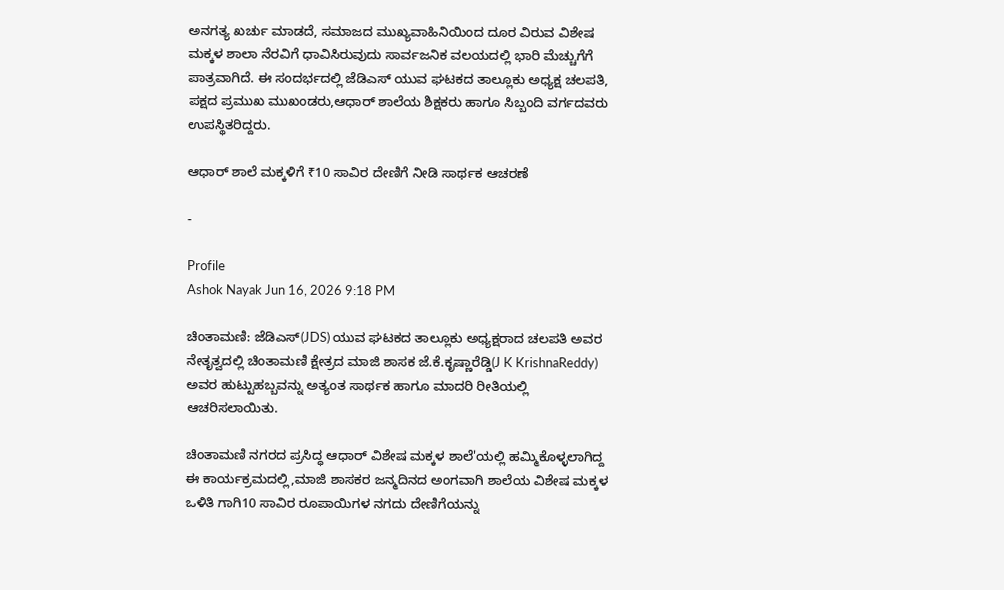ಅನಗತ್ಯ ಖರ್ಚು ಮಾಡದೆ, ಸಮಾಜದ ಮುಖ್ಯವಾಹಿನಿಯಿಂದ ದೂರ ವಿರುವ ವಿಶೇಷ ಮಕ್ಕಳ ಶಾಲಾ ನೆರವಿಗೆ ಧಾವಿಸಿರುವುದು ಸಾರ್ವಜನಿಕ ವಲಯದಲ್ಲಿ ಭಾರಿ ಮೆಚ್ಚುಗೆಗೆ ಪಾತ್ರವಾಗಿದೆ. ಈ ಸಂದರ್ಭದಲ್ಲಿ ಜೆಡಿಎಸ್ ಯುವ ಘಟಕದ ತಾಲ್ಲೂಕು ಅಧ್ಯಕ್ಷ ಚಲಪತಿ, ಪಕ್ಷದ ಪ್ರಮುಖ ಮುಖಂಡರು,ಆಧಾರ್ ಶಾಲೆಯ ಶಿಕ್ಷಕರು ಹಾಗೂ ಸಿಬ್ಬಂದಿ ವರ್ಗದವರು ಉಪಸ್ಥಿತರಿದ್ದರು.

ಆಧಾರ್ ಶಾಲೆ ಮಕ್ಕಳಿಗೆ ₹10 ಸಾವಿರ ದೇಣಿಗೆ ನೀಡಿ ಸಾರ್ಥಕ ಆಚರಣೆ

-

Profile
Ashok Nayak Jun 16, 2026 9:18 PM

ಚಿಂತಾಮಣಿ: ಜೆಡಿಎಸ್(JDS) ಯುವ ಘಟಕದ ತಾಲ್ಲೂಕು ಅಧ್ಯಕ್ಷರಾದ ಚಲಪತಿ ಅವರ ನೇತೃತ್ವದಲ್ಲಿ ಚಿಂತಾಮಣಿ ಕ್ಷೇತ್ರದ ಮಾಜಿ ಶಾಸಕ ಜೆ.ಕೆ.ಕೃಷ್ಣಾರೆಡ್ಡಿ(J K KrishnaReddy) ಅವರ ಹುಟ್ಟುಹಬ್ಬವನ್ನು ಅತ್ಯಂತ ಸಾರ್ಥಕ ಹಾಗೂ ಮಾದರಿ ರೀತಿಯಲ್ಲಿ ಆಚರಿಸಲಾಯಿತು.

ಚಿಂತಾಮಣಿ ನಗರದ ಪ್ರಸಿದ್ಧ ಆಧಾರ್ ವಿಶೇಷ ಮಕ್ಕಳ ಶಾಲೆ'ಯಲ್ಲಿ ಹಮ್ಮಿಕೊಳ್ಳಲಾಗಿದ್ದ ಈ ಕಾರ್ಯಕ್ರಮದಲ್ಲಿ,ಮಾಜಿ ಶಾಸಕರ ಜನ್ಮದಿನದ ಅಂಗವಾಗಿ ಶಾಲೆಯ ವಿಶೇಷ ಮಕ್ಕಳ ಒಳಿತಿ ಗಾಗಿ10 ಸಾವಿರ ರೂಪಾಯಿಗಳ ನಗದು ದೇಣಿಗೆಯನ್ನು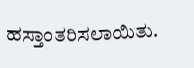ಹಸ್ತಾಂತರಿಸಲಾಯಿತು.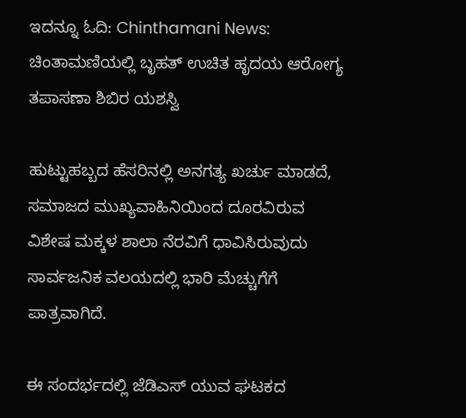ಇದನ್ನೂ ಓದಿ: Chinthamani News: ಚಿಂತಾಮಣಿಯಲ್ಲಿ ಬೃಹತ್ ಉಚಿತ ಹೃದಯ ಆರೋಗ್ಯ ತಪಾಸಣಾ ಶಿಬಿರ ಯಶಸ್ವಿ

ಹುಟ್ಟುಹಬ್ಬದ ಹೆಸರಿನಲ್ಲಿ ಅನಗತ್ಯ ಖರ್ಚು ಮಾಡದೆ, ಸಮಾಜದ ಮುಖ್ಯವಾಹಿನಿಯಿಂದ ದೂರವಿರುವ ವಿಶೇಷ ಮಕ್ಕಳ ಶಾಲಾ ನೆರವಿಗೆ ಧಾವಿಸಿರುವುದು ಸಾರ್ವಜನಿಕ ವಲಯದಲ್ಲಿ ಭಾರಿ ಮೆಚ್ಚುಗೆಗೆ ಪಾತ್ರವಾಗಿದೆ.

ಈ ಸಂದರ್ಭದಲ್ಲಿ ಜೆಡಿಎಸ್ ಯುವ ಘಟಕದ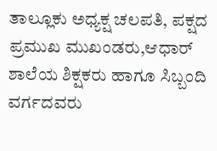ತಾಲ್ಲೂಕು ಅಧ್ಯಕ್ಷ ಚಲಪತಿ, ಪಕ್ಷದ ಪ್ರಮುಖ ಮುಖಂಡರು,ಆಧಾರ್ ಶಾಲೆಯ ಶಿಕ್ಷಕರು ಹಾಗೂ ಸಿಬ್ಬಂದಿ ವರ್ಗದವರು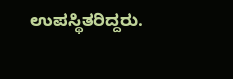ಉಪಸ್ಥಿತರಿದ್ದರು.